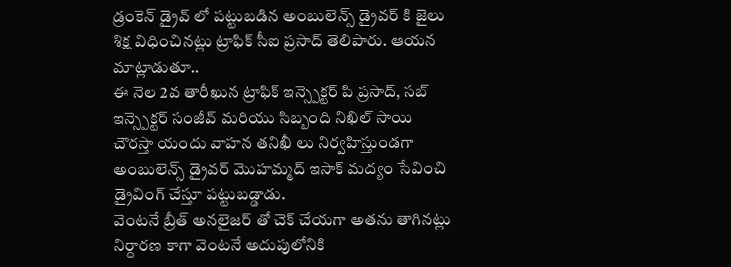డ్రంకెన్ డ్రైవ్ లో పట్టుబడిన అంబులెన్స్ డ్రైవర్ కి జైలు శిక్ష విధించినట్లు ట్రాఫిక్ సీఐ ప్రసాద్ తెలిపారు. ఆయన మాట్లాడుతూ..
ఈ నెల 2వ తారీఖున ట్రాఫిక్ ఇన్స్పెక్టర్ పి ప్రసాద్, సబ్ ఇన్స్పెక్టర్ సంజీవ్ మరియు సిబ్బంది నిఖిల్ సాయి చౌరస్తా యందు వాహన తనిఖీ లు నిర్వహిస్తుండగా అంబులెన్స్ డ్రైవర్ మొహమ్మద్ ఇసాక్ మద్యం సేవించి డ్రైవింగ్ చేస్తూ పట్టుబడ్డాడు.
వెంటనే బ్రీత్ అనలైజర్ తో చెక్ చేయగా అతను తాగినట్లు నిర్దారణ కాగా వెంటనే అదుపులోనికి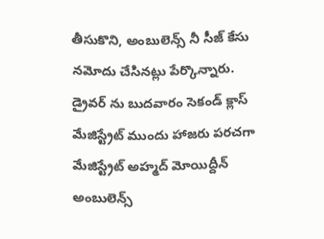తీసుకొని, అంబులెన్స్ నీ సీజ్ కేసు నమోదు చేసినట్లు పేర్కొన్నారు.
డ్రైవర్ ను బుదవారం సెకండ్ క్లాస్ మేజిస్ట్రేట్ ముందు హాజరు పరచగా మేజిస్ట్రేట్ అహ్మద్ మోయిద్దీన్ అంబులెన్స్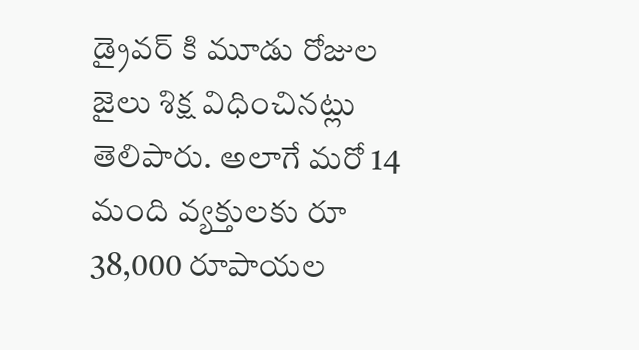డ్రైవర్ కి మూడు రోజుల జైలు శిక్ష విధించినట్లు తెలిపారు. అలాగే మరో 14 మంది వ్యక్తులకు రూ 38,000 రూపాయల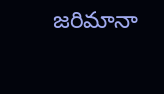జరిమానా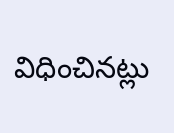విధించినట్లు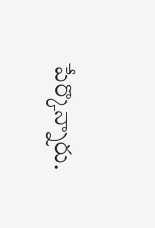పేర్కొన్నారు.